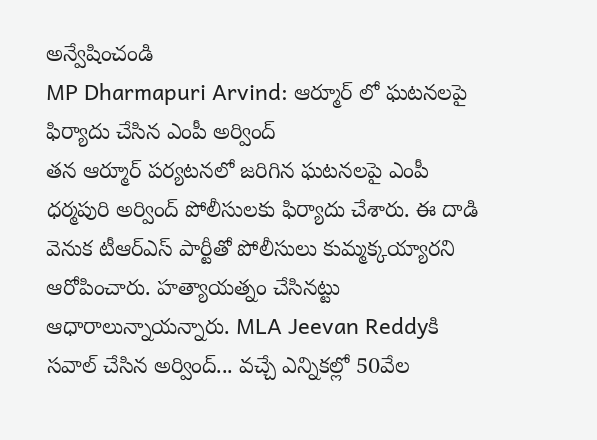అన్వేషించండి
MP Dharmapuri Arvind: ఆర్మూర్ లో ఘటనలపై ఫిర్యాదు చేసిన ఎంపీ అర్వింద్
తన ఆర్మూర్ పర్యటనలో జరిగిన ఘటనలపై ఎంపీ ధర్మపురి అర్వింద్ పోలీసులకు ఫిర్యాదు చేశారు. ఈ దాడి వెనుక టీఆర్ఎస్ పార్టీతో పోలీసులు కుమ్మక్కయ్యారని ఆరోపించారు. హత్యాయత్నం చేసినట్టు ఆధారాలున్నాయన్నారు. MLA Jeevan Reddyకి సవాల్ చేసిన అర్వింద్... వచ్చే ఎన్నికల్లో 50వేల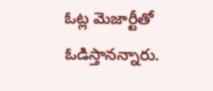ఓట్ల మెజార్టీతో ఓడిస్తానన్నారు.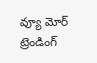వ్యూ మోర్
ట్రెండింగ్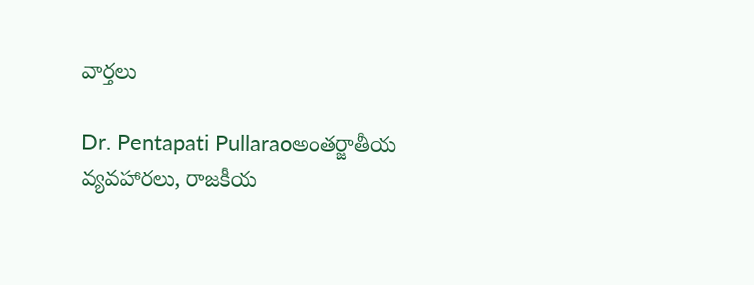వార్తలు

Dr. Pentapati Pullaraoఅంతర్జాతీయ వ్యవహారలు, రాజకీయ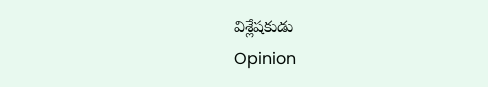విశ్లేషకుడు
Opinion